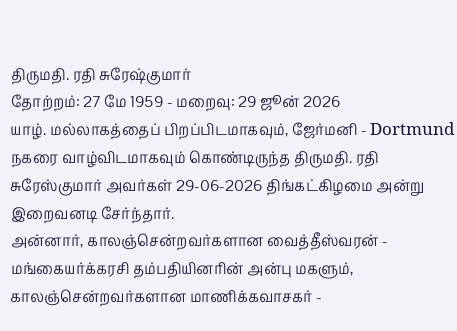திருமதி. ரதி சுரேஷ்குமார்
தோற்றம்: 27 மே 1959 - மறைவு: 29 ஜூன் 2026
யாழ். மல்லாகத்தைப் பிறப்பிடமாகவும், ஜேர்மனி - Dortmund நகரை வாழ்விடமாகவும் கொண்டிருந்த திருமதி. ரதி சுரேஸ்குமார் அவர்கள் 29-06-2026 திங்கட்கிழமை அன்று இறைவனடி சேர்ந்தார்.
அன்னார், காலஞ்சென்றவர்களான வைத்தீஸ்வரன் - மங்கையர்க்கரசி தம்பதியினரின் அன்பு மகளும், காலஞ்சென்றவர்களான மாணிக்கவாசகர் -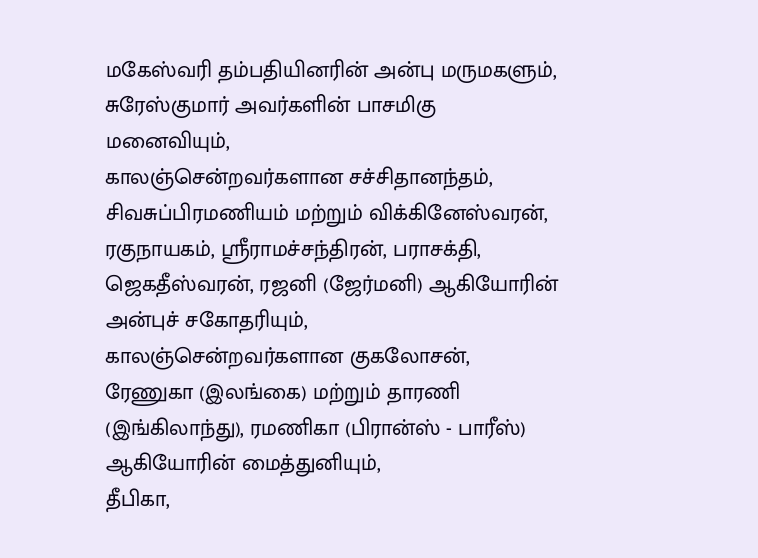மகேஸ்வரி தம்பதியினரின் அன்பு மருமகளும்,
சுரேஸ்குமார் அவர்களின் பாசமிகு மனைவியும்,
காலஞ்சென்றவர்களான சச்சிதானந்தம், சிவசுப்பிரமணியம் மற்றும் விக்கினேஸ்வரன், ரகுநாயகம், ஸ்ரீராமச்சந்திரன், பராசக்தி, ஜெகதீஸ்வரன், ரஜனி (ஜேர்மனி) ஆகியோரின் அன்புச் சகோதரியும்,
காலஞ்சென்றவர்களான குகலோசன், ரேணுகா (இலங்கை) மற்றும் தாரணி (இங்கிலாந்து), ரமணிகா (பிரான்ஸ் - பாரீஸ்) ஆகியோரின் மைத்துனியும்,
தீபிகா,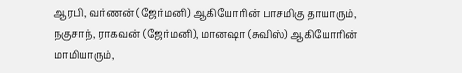ஆரபி, வர்ணன் (ஜேர்மனி) ஆகியோரின் பாசமிகு தாயாரும்,
நகுசாந், ராகவன் (ஜேர்மனி), மானஷா (சுவிஸ்) ஆகியோரின் மாமியாரும்,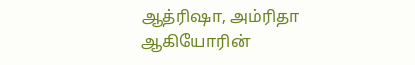ஆத்ரிஷா, அம்ரிதா ஆகியோரின்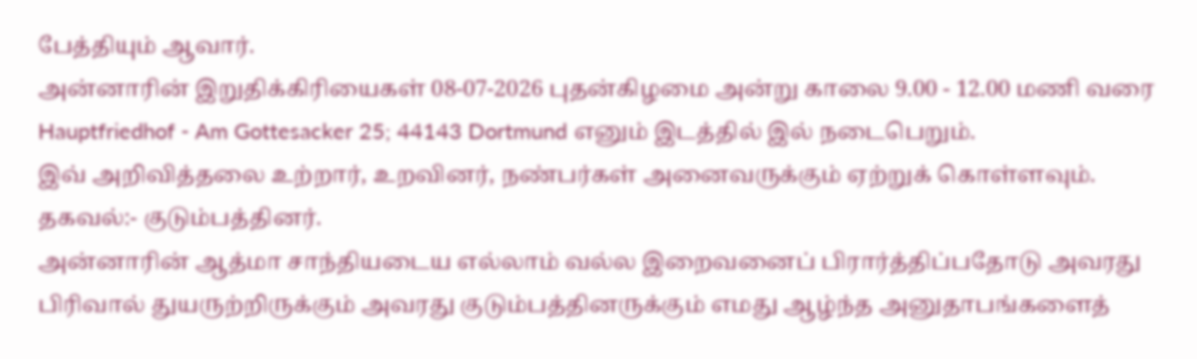பேத்தியும் ஆவார்.
அன்னாரின் இறுதிக்கிரியைகள் 08-07-2026 புதன்கிழமை அன்று காலை 9.00 - 12.00 மணி வரை Hauptfriedhof - Am Gottesacker 25; 44143 Dortmund எனும் இடத்தில் இல் நடைபெறும்.
இவ் அறிவித்தலை உற்றார், உறவினர், நண்பர்கள் அனைவருக்கும் ஏற்றுக் கொள்ளவும்.
தகவல்:- குடும்பத்தினர்.
அன்னாரின் ஆத்மா சாந்தியடைய எல்லாம் வல்ல இறைவனைப் பிரார்த்திப்பதோடு அவரது பிரிவால் துயருற்றிருக்கும் அவரது குடும்பத்தினருக்கும் எமது ஆழ்ந்த அனுதாபங்களைத்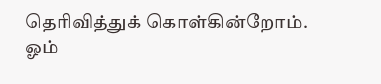தெரிவித்துக் கொள்கின்றோம்.
ஓம்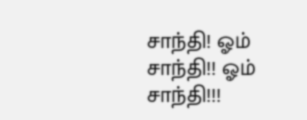சாந்தி! ஓம் சாந்தி!! ஓம் சாந்தி!!!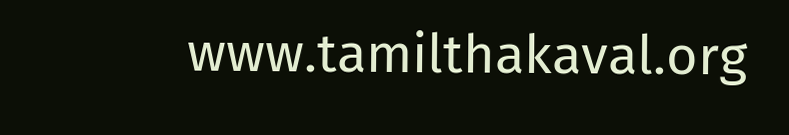www.tamilthakaval.org